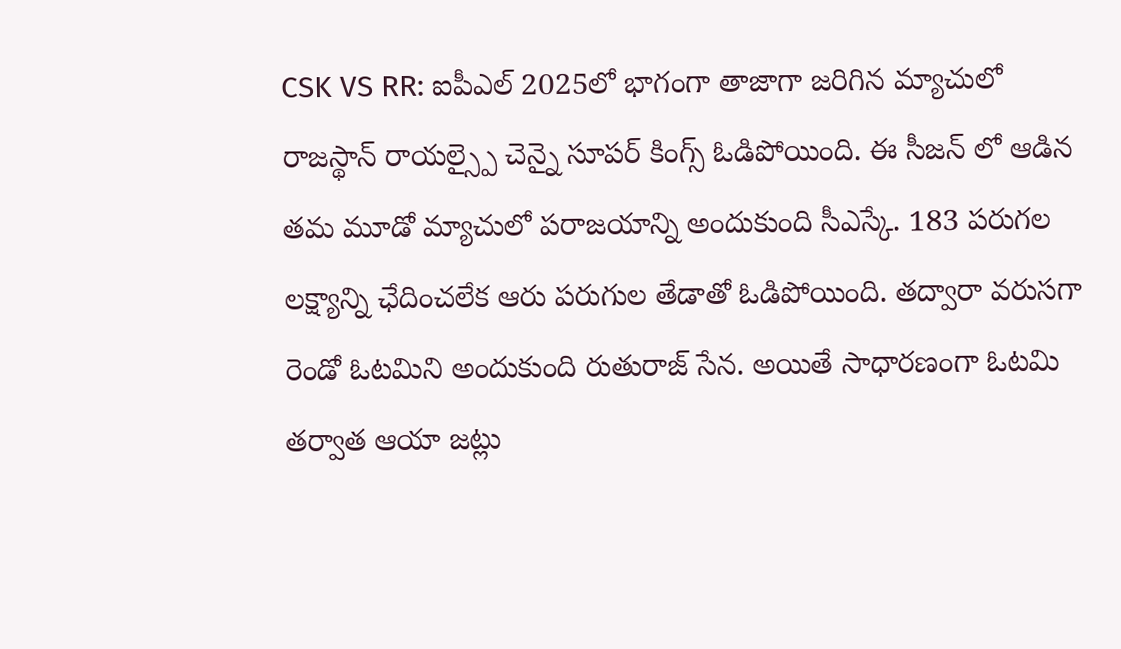CSK VS RR: ఐపీఎల్ 2025లో భాగంగా తాజాగా జరిగిన మ్యాచులో రాజస్థాన్ రాయల్స్పై చెన్నై సూపర్ కింగ్స్ ఓడిపోయింది. ఈ సీజన్ లో ఆడిన తమ మూడో మ్యాచులో పరాజయాన్ని అందుకుంది సీఎస్కే. 183 పరుగల లక్ష్యాన్ని ఛేదించలేక ఆరు పరుగుల తేడాతో ఓడిపోయింది. తద్వారా వరుసగా రెండో ఓటమిని అందుకుంది రుతురాజ్ సేన. అయితే సాధారణంగా ఓటమి తర్వాత ఆయా జట్లు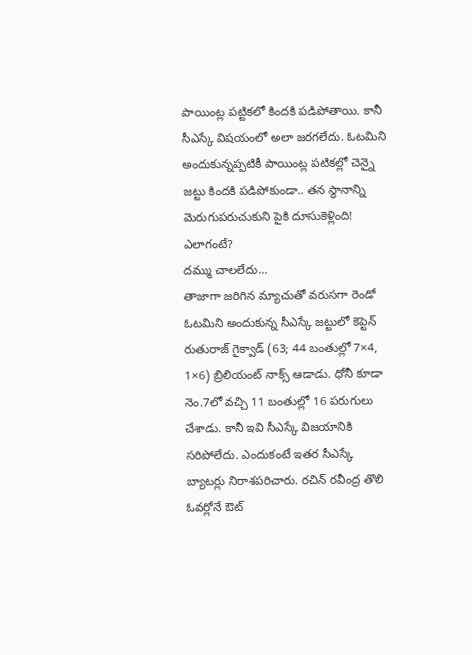పాయింట్ల పట్టికలో కిందకి పడిపోతాయి. కానీ సీఎస్కే విషయంలో అలా జరగలేదు. ఓటమిని అందుకున్నప్పటికీ పాయింట్ల పటికల్లో చెన్నై జట్టు కిందకి పడిపోకుండా.. తన స్థానాన్ని మెరుగుపరుచుకుని పైకి దూసుకెళ్లింది! ఎలాగంటే?
దమ్ము చాలలేదు...
తాజాగా జరిగిన మ్యాచుతో వరుసగా రెండో ఓటమిని అందుకున్న సీఎస్కే జట్టులో కెప్టెన్ రుతురాజ్ గైక్వాడ్ (63; 44 బంతుల్లో 7×4, 1×6) బ్రిలియంట్ నాక్స్ ఆడాడు. ధోనీ కూడా నెం.7లో వచ్చి 11 బంతుల్లో 16 పరుగులు చేశాడు. కానీ ఇవి సీఎస్కే విజయానికి సరిపోలేదు. ఎందుకంటే ఇతర సీఎస్కే బ్యాటర్లు నిరాశపరిచారు. రచిన్ రవీంద్ర తొలి ఓవర్లోనే ఔట్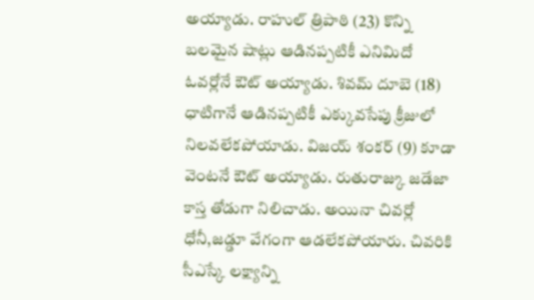అయ్యాడు. రాహుల్ త్రిపాఠి (23) కొన్ని బలమైన షాట్లు ఆడినప్పటికీ ఎనిమిదో ఓవర్లోనే ఔట్ అయ్యాడు. శివమ్ దూబె (18) ధాటిగానే ఆడినప్పటికీ ఎక్కువసేపు క్రీజులో నిలవలేకపోయాడు. విజయ్ శంకర్ (9) కూడా వెంటనే ఔట్ అయ్యాడు. రుతురాజ్కు జడేజా కాస్త తోడుగా నిలిచాడు. అయినా చివర్లో ధోనీ,జడ్డూ వేగంగా ఆడలేకపోయారు. చివరికి సీఎస్కే లక్ష్యాన్ని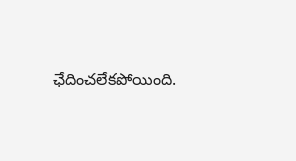ఛేదించలేకపోయింది.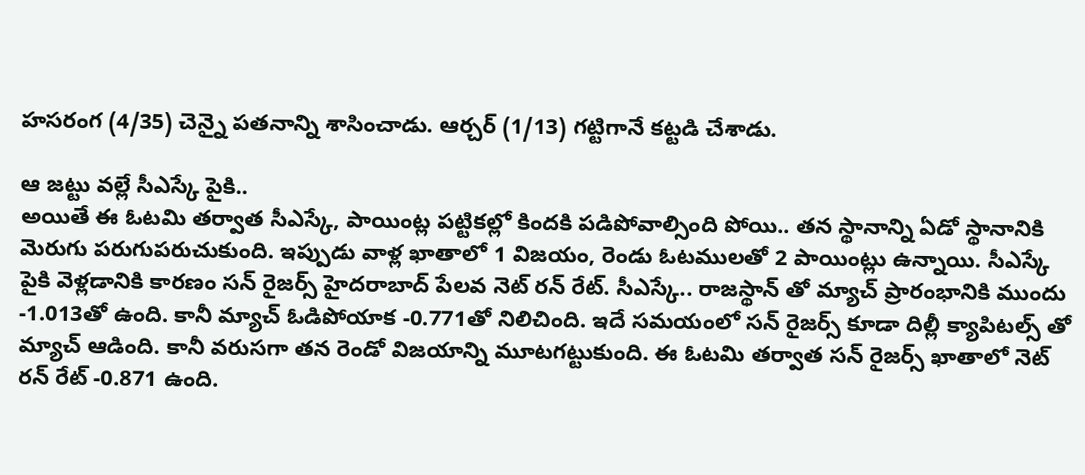హసరంగ (4/35) చెన్నై పతనాన్ని శాసించాడు. ఆర్చర్ (1/13) గట్టిగానే కట్టడి చేశాడు.

ఆ జట్టు వల్లే సీఎస్కే పైకి..
అయితే ఈ ఓటమి తర్వాత సీఎస్కే, పాయింట్ల పట్టికల్లో కిందకి పడిపోవాల్సింది పోయి.. తన స్థానాన్ని ఏడో స్థానానికి మెరుగు పరుగుపరుచుకుంది. ఇప్పుడు వాళ్ల ఖాతాలో 1 విజయం, రెండు ఓటములతో 2 పాయింట్లు ఉన్నాయి. సీఎస్కే పైకి వెళ్లడానికి కారణం సన్ రైజర్స్ హైదరాబాద్ పేలవ నెట్ రన్ రేట్. సీఎస్కే.. రాజస్థాన్ తో మ్యాచ్ ప్రారంభానికి ముందు -1.013తో ఉంది. కానీ మ్యాచ్ ఓడిపోయాక -0.771తో నిలిచింది. ఇదే సమయంలో సన్ రైజర్స్ కూడా దిల్లీ క్యాపిటల్స్ తో మ్యాచ్ ఆడింది. కానీ వరుసగా తన రెండో విజయాన్ని మూటగట్టుకుంది. ఈ ఓటమి తర్వాత సన్ రైజర్స్ ఖాతాలో నెట్ రన్ రేట్ -0.871 ఉంది.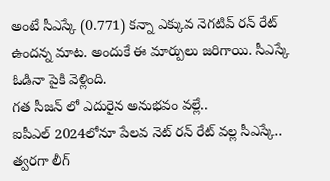అంటే సీఎస్కే (0.771) కన్నా ఎక్కువ నెగటివ్ రన్ రేట్ ఉందన్న మాట. అందుకే ఈ మార్పులు జరిగాయి. సీఎస్కే ఓడినా పైకి వెళ్లింది.
గత సీజన్ లో ఎదురైన అనుభవం వల్లే..
ఐపీఎల్ 2024లోనూ పేలవ నెట్ రన్ రేట్ వల్ల సీఎస్కే.. త్వరగా లీగ్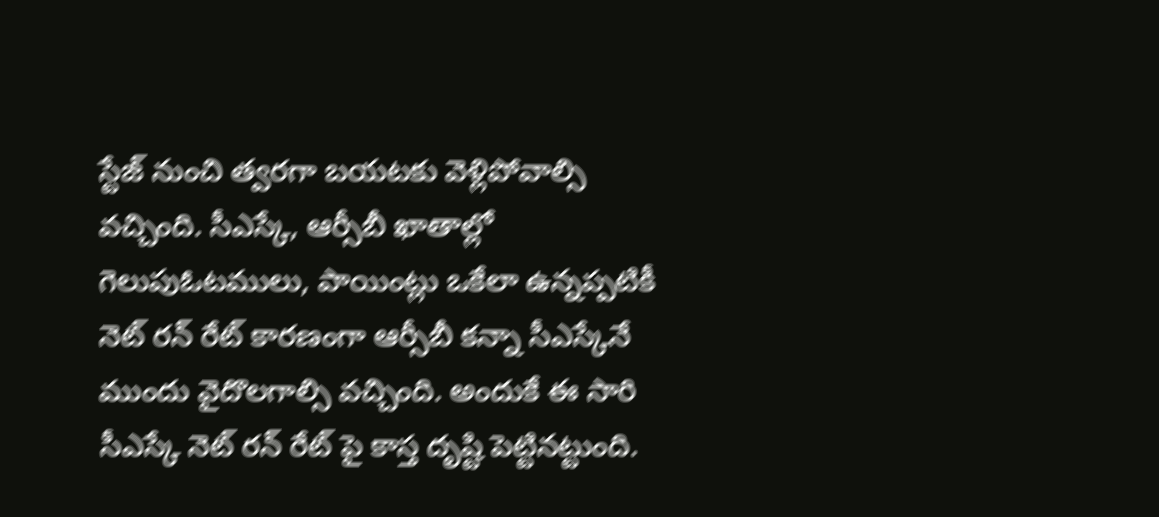స్టేజ్ నుంచి త్వరగా బయటకు వెళ్లిపోవాల్సి వచ్చింది. సీఎస్కే, ఆర్సీబీ ఖాతాల్లో గెలుపుఓటములు, పాయింట్లు ఒకేలా ఉన్నప్పటికీ నెట్ రన్ రేట్ కారణంగా ఆర్సీబీ కన్నా సీఎస్కేనే ముందు వైదొలగాల్సి వచ్చింది. అందుకే ఈ సారి సీఎస్కే నెట్ రన్ రేట్ పై కాస్త దృష్టి పెట్టినట్టుంది.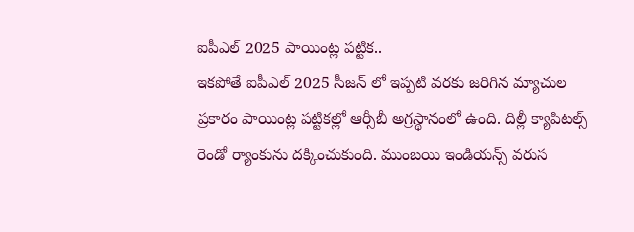ఐపీఎల్ 2025 పాయింట్ల పట్టిక..
ఇకపోతే ఐపీఎల్ 2025 సీజన్ లో ఇప్పటి వరకు జరిగిన మ్యాచుల ప్రకారం పాయింట్ల పట్టికల్లో ఆర్సీబీ అగ్రస్థానంలో ఉంది. దిల్లీ క్యాపిటల్స్ రెండో ర్యాంకును దక్కించుకుంది. ముంబయి ఇండియన్స్ వరుస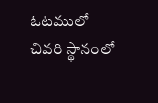ఓటములో చివరి స్థానంలో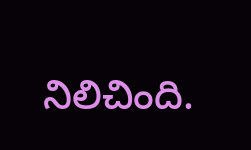నిలిచింది.